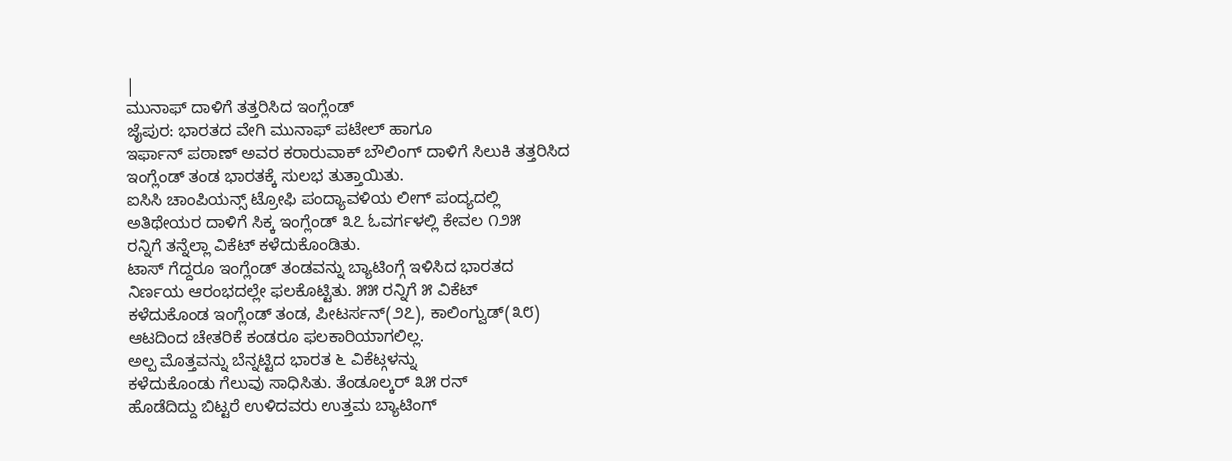|
ಮುನಾಫ್ ದಾಳಿಗೆ ತತ್ತರಿಸಿದ ಇಂಗ್ಲೆಂಡ್
ಜೈಪುರ: ಭಾರತದ ವೇಗಿ ಮುನಾಫ್ ಪಟೇಲ್ ಹಾಗೂ
ಇರ್ಫಾನ್ ಪಠಾಣ್ ಅವರ ಕರಾರುವಾಕ್ ಬೌಲಿಂಗ್ ದಾಳಿಗೆ ಸಿಲುಕಿ ತತ್ತರಿಸಿದ
ಇಂಗ್ಲೆಂಡ್ ತಂಡ ಭಾರತಕ್ಕೆ ಸುಲಭ ತುತ್ತಾಯಿತು.
ಐಸಿಸಿ ಚಾಂಪಿಯನ್ಸ್ ಟ್ರೋಫಿ ಪಂದ್ಯಾವಳಿಯ ಲೀಗ್ ಪಂದ್ಯದಲ್ಲಿ
ಅತಿಥೇಯರ ದಾಳಿಗೆ ಸಿಕ್ಕ ಇಂಗ್ಲೆಂಡ್ ೩೭ ಓವರ್ಗಳಲ್ಲಿ ಕೇವಲ ೧೨೫
ರನ್ನಿಗೆ ತನ್ನೆಲ್ಲಾ ವಿಕೆಟ್ ಕಳೆದುಕೊಂಡಿತು.
ಟಾಸ್ ಗೆದ್ದರೂ ಇಂಗ್ಲೆಂಡ್ ತಂಡವನ್ನು ಬ್ಯಾಟಿಂಗ್ಗೆ ಇಳಿಸಿದ ಭಾರತದ
ನಿರ್ಣಯ ಆರಂಭದಲ್ಲೇ ಫಲಕೊಟ್ಟಿತು. ೫೫ ರನ್ನಿಗೆ ೫ ವಿಕೆಟ್
ಕಳೆದುಕೊಂಡ ಇಂಗ್ಲೆಂಡ್ ತಂಡ, ಪೀಟರ್ಸನ್(೨೭), ಕಾಲಿಂಗ್ವುಡ್(೩೮)
ಆಟದಿಂದ ಚೇತರಿಕೆ ಕಂಡರೂ ಫಲಕಾರಿಯಾಗಲಿಲ್ಲ.
ಅಲ್ಪ ಮೊತ್ತವನ್ನು ಬೆನ್ನಟ್ಟಿದ ಭಾರತ ೬ ವಿಕೆಟ್ಗಳನ್ನು
ಕಳೆದುಕೊಂಡು ಗೆಲುವು ಸಾಧಿಸಿತು. ತೆಂಡೂಲ್ಕರ್ ೩೫ ರನ್
ಹೊಡೆದಿದ್ದು ಬಿಟ್ಟರೆ ಉಳಿದವರು ಉತ್ತಮ ಬ್ಯಾಟಿಂಗ್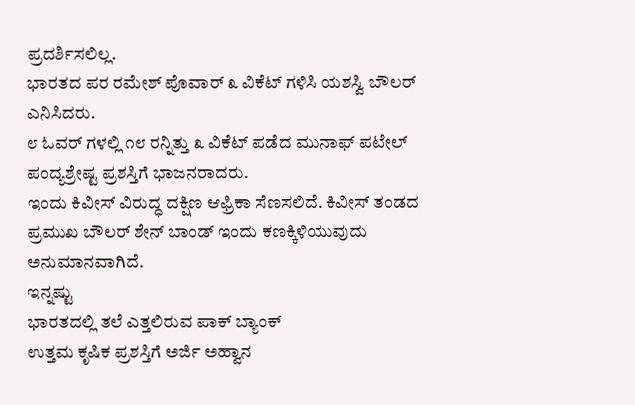ಪ್ರದರ್ಶಿಸಲಿಲ್ಲ.
ಭಾರತದ ಪರ ರಮೇಶ್ ಪೊವಾರ್ ೩ ವಿಕೆಟ್ ಗಳಿಸಿ ಯಶಸ್ವಿ ಬೌಲರ್
ಎನಿಸಿದರು.
೮ ಓವರ್ ಗಳಲ್ಲಿ ೧೮ ರನ್ನಿತ್ತು ೩ ವಿಕೆಟ್ ಪಡೆದ ಮುನಾಫ್ ಪಟೇಲ್
ಪಂದ್ಯಶ್ರೇಷ್ಟ ಪ್ರಶಸ್ತಿಗೆ ಭಾಜನರಾದರು.
ಇಂದು ಕಿವೀಸ್ ವಿರುದ್ಧ ದಕ್ಷಿಣ ಆಫ್ರಿಕಾ ಸೆಣಸಲಿದೆ. ಕಿವೀಸ್ ತಂಡದ
ಪ್ರಮುಖ ಬೌಲರ್ ಶೇನ್ ಬಾಂಡ್ ಇಂದು ಕಣಕ್ಕಿಳಿಯುವುದು
ಅನುಮಾನವಾಗಿದೆ.
ಇನ್ನಷ್ಟು
ಭಾರತದಲ್ಲಿ ತಲೆ ಎತ್ತಲಿರುವ ಪಾಕ್ ಬ್ಯಾಂಕ್
ಉತ್ತಮ ಕೃಷಿಕ ಪ್ರಶಸ್ತಿಗೆ ಅರ್ಜಿ ಅಹ್ವಾನ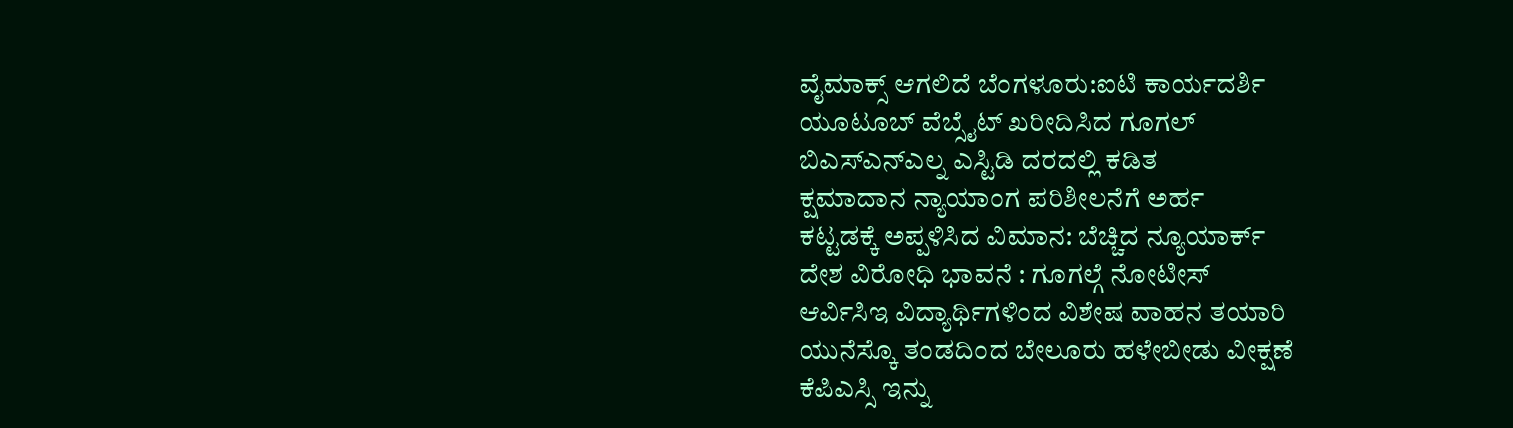ವೈಮಾಕ್ಸ್ ಆಗಲಿದೆ ಬೆಂಗಳೂರು:ಐಟಿ ಕಾರ್ಯದರ್ಶಿ
ಯೂಟೂಬ್ ವೆಬ್ಸೈಟ್ ಖರೀದಿಸಿದ ಗೂಗಲ್
ಬಿಎಸ್ಎನ್ಎಲ್ನ ಎಸ್ಟಿಡಿ ದರದಲ್ಲಿ ಕಡಿತ
ಕ್ಷಮಾದಾನ ನ್ಯಾಯಾಂಗ ಪರಿಶೀಲನೆಗೆ ಅರ್ಹ
ಕಟ್ಟಡಕ್ಕೆ ಅಪ್ಪಳಿಸಿದ ವಿಮಾನ: ಬೆಚ್ಚಿದ ನ್ಯೂಯಾರ್ಕ್
ದೇಶ ವಿರೋಧಿ ಭಾವನೆ : ಗೂಗಲ್ಗೆ ನೋಟೀಸ್
ಆರ್ವಿಸಿಇ ವಿದ್ಯಾರ್ಥಿಗಳಿಂದ ವಿಶೇಷ ವಾಹನ ತಯಾರಿ
ಯುನೆಸ್ಕೊ ತಂಡದಿಂದ ಬೇಲೂರು ಹಳೇಬೀಡು ವೀಕ್ಷಣೆ
ಕೆಪಿಎಸ್ಸಿ ಇನ್ನು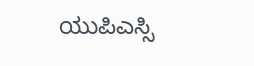ಯುಪಿಎಸ್ಸಿ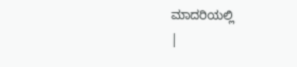ಮಾದರಿಯಲ್ಲಿ
|